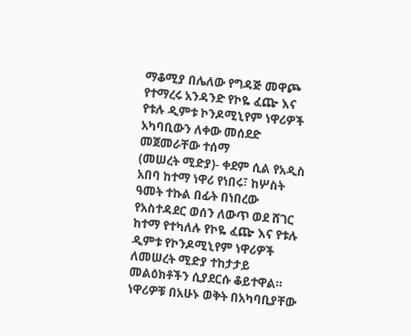ማቆሚያ በሌለው የግዳጅ መዋጮ የተማረሩ አንዳንድ የኮዬ ፈጬ እና የቱሉ ዲምቱ ኮንዶሚኒየም ነዋሪዎች አካባቢውን ለቀው መሰደድ መጀመራቸው ተሰማ
(መሠረት ሚድያ)- ቀደም ሲል የአዲስ አበባ ከተማ ነዋሪ የነበሩ፣ ከሦስት ዓመት ተኩል በፊት በነበረው የአስተዳደር ወሰን ለውጥ ወደ ሸገር ከተማ የተካለሉ የኮዬ ፈጬ እና የቱሉ ዲምቱ የኮንዶሚኒየም ነዋሪዎች ለመሠረት ሚድያ ተከታታይ መልዕክቶችን ሲያደርሱ ቆይተዋል።
ነዋሪዎቹ በአሁኑ ወቅት በአካባቢያቸው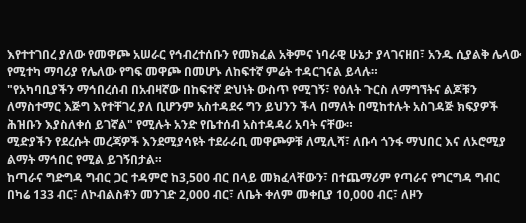እየተተገበረ ያለው የመዋጮ አሠራር የኅብረተሰቡን የመክፈል አቅምና ነባራዊ ሁኔታ ያላገናዘበ፣ አንዱ ሲያልቅ ሌላው የሚተካ ማባሪያ የሌለው የግፍ መዋጮ በመሆኑ ለከፍተኛ ምሬት ተዳርገናል ይላሉ።
"የአካባቢያችን ማኅበረሰብ በአብዛኛው በከፍተኛ ድህነት ውስጥ የሚገኝ፣ የዕለት ጉርስ ለማግኘትና ልጆቹን ለማስተማር እጅግ እየተቸገረ ያለ ቢሆንም አስተዳደሩ ግን ይህንን ችላ በማለት በሚከተሉት አስገዳጅ ክፍያዎች ሕዝቡን እያስለቀሰ ይገኛል" የሚሉት አንድ የቤተሰብ አስተዳዳሪ አባት ናቸው።
ሚድያችን የደረሱት መረጃዎች እንደሚያሳዩት ተደራራቢ መዋጮዎቹ ለሚሊሻ፣ ለቡሳ ጎንፋ ማህበር እና ለኦሮሚያ ልማት ማኅበር የሚል ይገኝበታል።
ከጣራና ግድግዳ ግብር ጋር ተዳምሮ ከ3,500 ብር በላይ መክፈላቸውን፣ በተጨማሪም የጣራና የግርግዳ ግብር በካሬ 133 ብር፣ ለኮብልስቶን መንገድ 2,000 ብር፣ ለቤት ቀለም መቀቢያ 10,000 ብር፣ ለዞን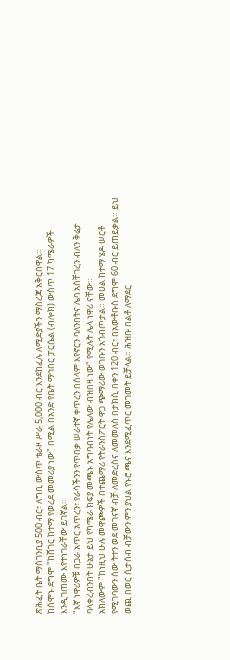ጽሕፈት ቤት ማስገንቢያ 500 ብር፣ ለግቢ ውስጥ ቴራዞ ሥራ 5,000 ብር እንደከፈሉ ለሚድያችን ማስረጃ አቅርበዋል።
ከሰሞኑ ደግሞ "ከሸገር ከተማ የወረደ መመሪያ ነው" በሚል በአንድ የቤት ማኅበር ፓርሴል (ብሎክ) ውስጥ 17 ካሜራዎች እንዲገጠሙ እየተነገራቸው ይገኛል።
"እኛ ነዋሪዎቹ በጋራ አጥር አጥረን፣ የራሳችንን የጥበቃ ሠራተኛ ቀጥረን በሰላም እየኖርን ባለንበትና ሌባ አስቸገረን ብለን ቅሬታ ባላቀረብንበት ሁኔታ ይህ የካሜራ ክፍያ መጫኑ አግባብነት የሌለው ብዝበዛ ነው" የሚሉት ሌላ ነዋሪ ናቸው።
አክለውም "ከነዚህ ሁሉ መዋጮዎች በተጨማሪ የትራንስፖርት ዋጋ ጭማሪው ወገቡን አጎብጦታል። መሀል ከተማ ሄዶ ሠርቶ የሚገባውን ሰው ትተን ወደ መገናኛ ብቻ ለመድረስና ለመመለስ በታክሲ በቀን 120 ብር፣ በአውቶቡስ ደግሞ 60 ብር ይጠይቃል። ይህ ወጪ በወር ሲታሰብ ብቻውን ምን ያህል የኑሮ ጫና እንደሚፈጥር መገመት ይቻላል። ሕዝቡ በልቶ ለማደር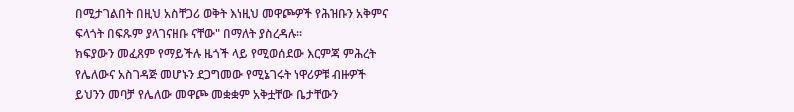በሚታገልበት በዚህ አስቸጋሪ ወቅት እነዚህ መዋጮዎች የሕዝቡን አቅምና ፍላጎት በፍጹም ያላገናዘቡ ናቸው" በማለት ያስረዳሉ።
ክፍያውን መፈጸም የማይችሉ ዜጎች ላይ የሚወሰደው እርምጃ ምሕረት የሌለውና አስገዳጅ መሆኑን ደጋግመው የሚኔገሩት ነዋሪዎቹ ብዙዎች ይህንን መባቻ የሌለው መዋጮ መቋቋም አቅቷቸው ቤታቸውን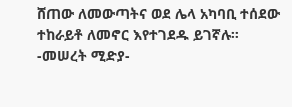ሸጠው ለመውጣትና ወደ ሌላ አካባቢ ተሰደው ተከራይቶ ለመኖር እየተገደዱ ይገኛሉ።
-መሠረት ሚድያ-